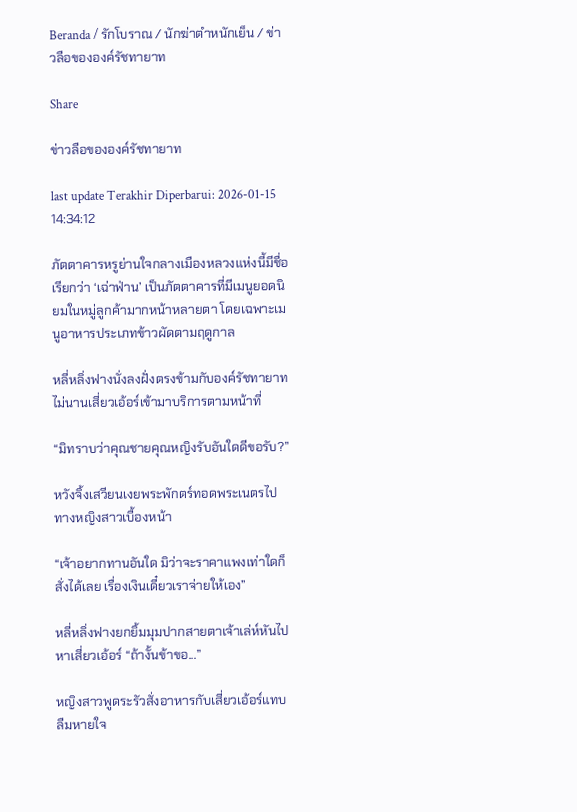Beranda / รักโบราณ / นักฆ่าตำหนักเย็น / ข่าวลือขององค์รัชทายาท

Share

ข่าวลือขององค์รัชทายาท

last update Terakhir Diperbarui: 2026-01-15 14:34:12

ภัตตาคารหรูย่านใจกลางเมืองหลวงแห่งนี้มีชื่อเรียกว่า ‘เฉ่าฟ่าน’ เป็นภัตตาคารที่มีเมนูยอดนิยมในหมู่ลูกค้ามากหน้าหลายตา โดยเฉพาะเมนูอาหารประเภทข้าวผัดตามฤดูกาล

หลี่หลิ่งฟางนั่งลงฝั่งตรงข้ามกับองค์รัชทายาท ไม่นานเสี่ยวเอ้อร์เข้ามาบริการตามหน้าที่

“มิทราบว่าคุณชายคุณหญิงรับอันใดดีขอรับ?”

หวังจิ้งเสวียนเงยพระพักตร์ทอดพระเนตรไปทางหญิงสาวเบื้องหน้า

“เจ้าอยากทานอันใด มิว่าจะราคาแพงเท่าใดก็สั่งได้เลย เรื่องเงินเดี๋ยวเราจ่ายให้เอง”

หลี่หลิ่งฟางยกยิ้มมุมปากสายตาเจ้าเล่ห์หันไปหาเสี่ยวเอ้อร์ “ถ้างั้นข้าขอ...”

หญิงสาวพูดระรัวสั่งอาหารกับเสี่ยวเอ้อร์แทบลืมหายใจ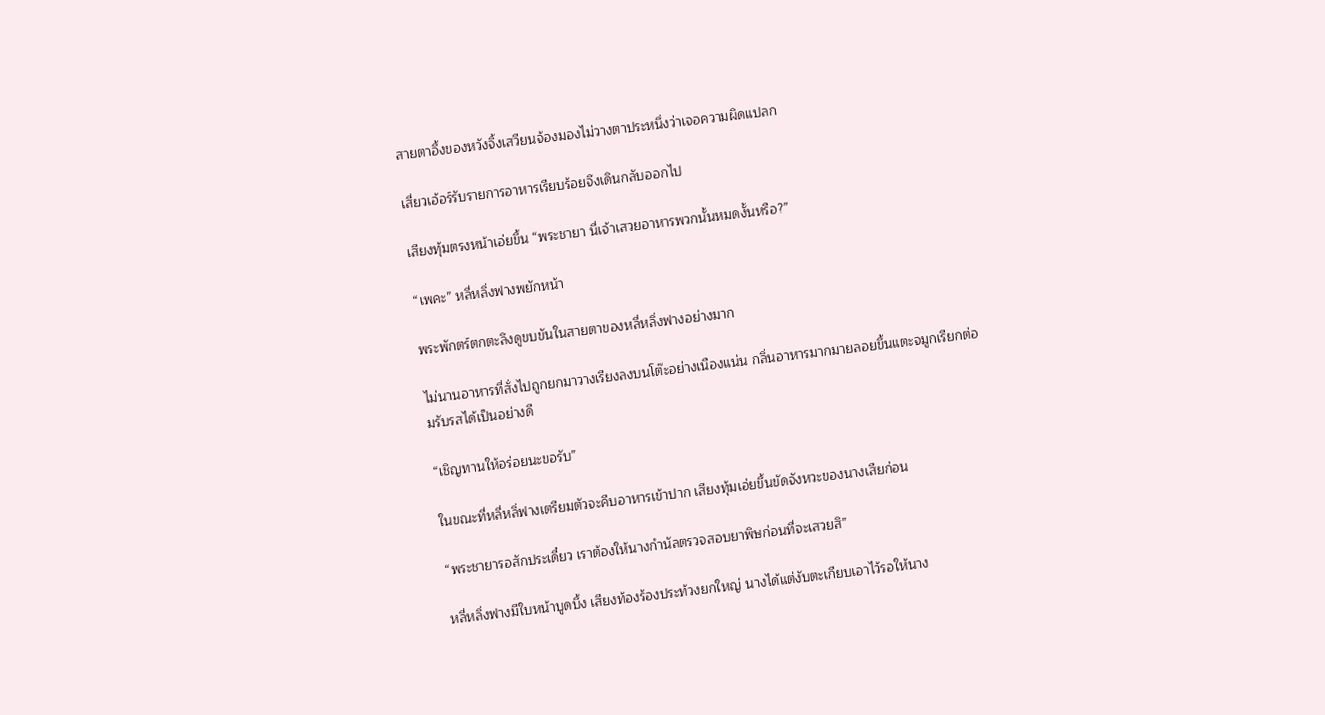สายตาอึ้งของหวังจิ้งเสวียนจ้องมองไม่วางตาประหนึ่งว่าเจอความผิดแปลก

เสี่ยวเอ้อร์รับรายการอาหารเรียบร้อยจึงเดินกลับออกไป

เสียงทุ้มตรงหน้าเอ่ยขึ้น “พระชายา นี่เจ้าเสวยอาหารพวกนั้นหมดงั้นหรือ?”

“เพคะ” หลี่หลิ่งฟางพยักหน้า

พระพักตร์ตกตะลึงดูขบขันในสายตาของหลี่หลิ่งฟางอย่างมาก

ไม่นานอาหารที่สั่งไปถูกยกมาวางเรียงลงบนโต๊ะอย่างเนืองแน่น กลิ่นอาหารมากมายลอยขึ้นแตะจมูกเรียกต่อมรับรสได้เป็นอย่างดี

“เชิญทานให้อร่อยนะขอรับ”

ในขณะที่หลี่หลิ่ฟางเตรียมตัวจะคีบอาหารเข้าปาก เสียงทุ้มเอ่ยขึ้นขัดจังหวะของนางเสียก่อน

“พระชายารอสักประเดี๋ยว เราต้องให้นางกำนัลตรวจสอบยาพิษก่อนที่จะเสวยสิ”

หลี่หลิ่งฟางมีใบหน้าบูดบึ้ง เสียงท้องร้องประท้วงยกใหญ่ นางได้แต่งับตะเกียบเอาไว้รอให้นาง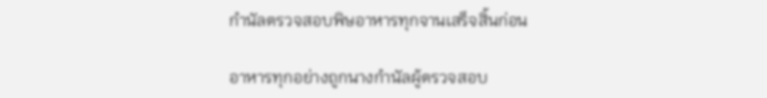กำนัลตรวจสอบพิษอาหารทุกจานเสร็จสิ้นก่อน

อาหารทุกอย่างถูกนางกำนัลผู้ตรวจสอบ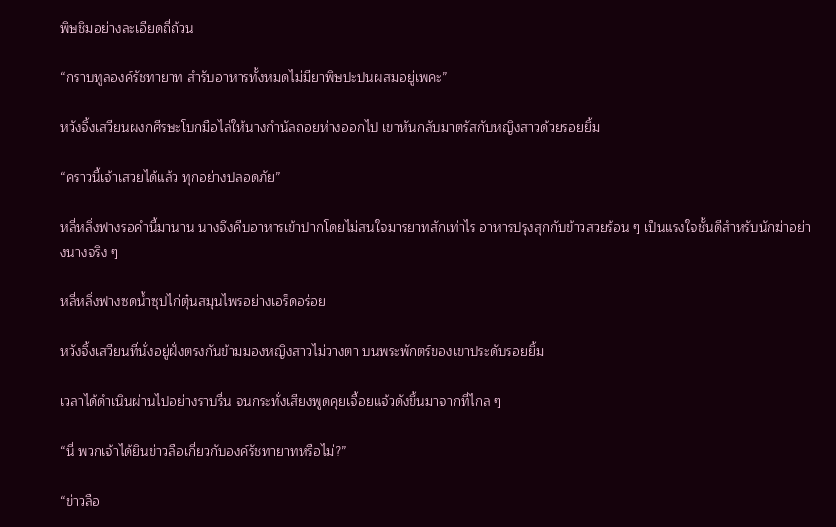พิษชิมอย่างละเอียดถี่ถ้วน

“กราบทูลองค์รัชทายาท สำรับอาหารทั้งหมดไม่มียาพิษปะปนผสมอยู่เพคะ”

หวังจิ้งเสวียนผงกศีรษะโบกมือไล่ให้นางกำนัลถอยห่างออกไป เขาหันกลับมาตรัสกับหญิงสาวด้วยรอยยิ้ม

“คราวนี้เจ้าเสวยได้แล้ว ทุกอย่างปลอดภัย”

หลี่หลิ่งฟางรอคำนี้มานาน นางจึงคีบอาหารเข้าปากโดยไม่สนใจมารยาทสักเท่าไร อาหารปรุงสุกกับข้าวสวยร้อน ๆ เป็นแรงใจชั้นดีสำหรับนักฆ่าอย่างนางจริง ๆ

หลี่หลิ่งฟางซดน้ำซุปไก่ตุ๋นสมุนไพรอย่างเอร็ดอร่อย

หวังจิ้งเสวียนที่นั่งอยู่ฝั่งตรงกันข้ามมองหญิงสาวไม่วางตา บนพระพักตร์ของเขาประดับรอยยิ้ม

เวลาได้ดำเนินผ่านไปอย่างราบรื่น จนกระทั่งเสียงพูดคุยเจื้อยแจ้วดังขึ้นมาจากที่ไกล ๆ

“นี่ พวกเจ้าได้ยินข่าวลือเกี่ยวกับองค์รัชทายาทหรือไม่?”

“ข่าวลือ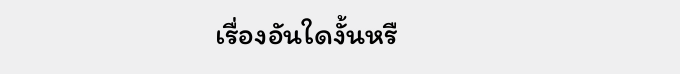เรื่องอันใดงั้นหรื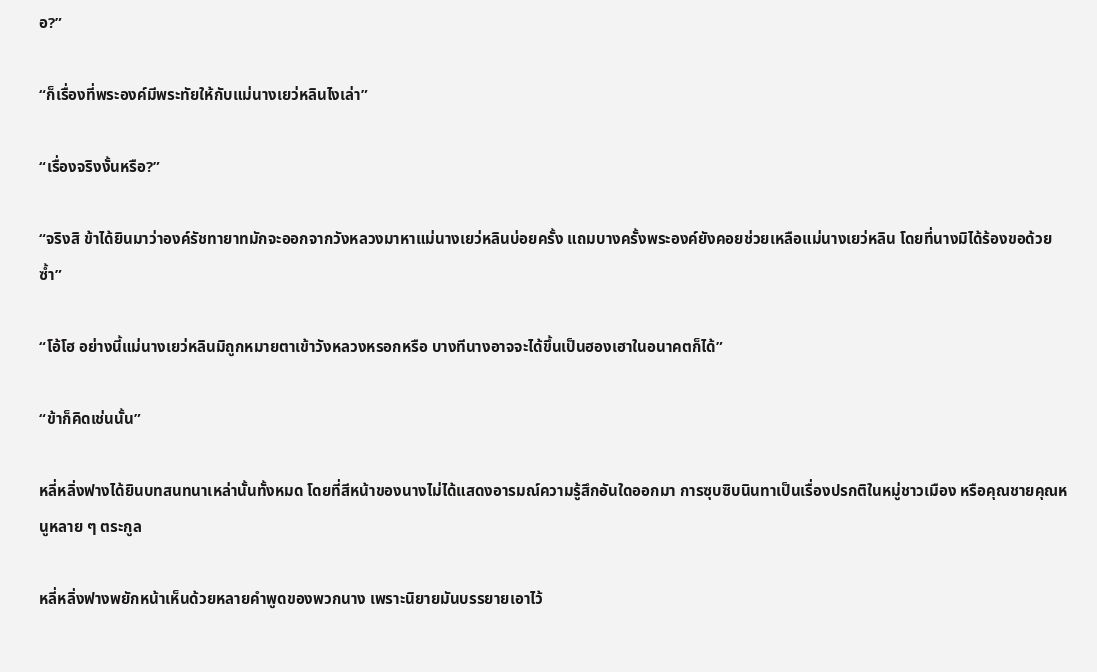อ?”

“ก็เรื่องที่พระองค์มีพระทัยให้กับแม่นางเยว่หลินไงเล่า”

“เรื่องจริงงั้นหรือ?”

“จริงสิ ข้าได้ยินมาว่าองค์รัชทายาทมักจะออกจากวังหลวงมาหาแม่นางเยว่หลินบ่อยครั้ง แถมบางครั้งพระองค์ยังคอยช่วยเหลือแม่นางเยว่หลิน โดยที่นางมิได้ร้องขอด้วยซ้ำ”

“โอ้โฮ อย่างนี้แม่นางเยว่หลินมิถูกหมายตาเข้าวังหลวงหรอกหรือ บางทีนางอาจจะได้ขึ้นเป็นฮองเฮาในอนาคตก็ได้”

“ข้าก็คิดเช่นนั้น”

หลี่หลิ่งฟางได้ยินบทสนทนาเหล่านั้นทั้งหมด โดยที่สีหน้าของนางไม่ได้แสดงอารมณ์ความรู้สึกอันใดออกมา การซุบซิบนินทาเป็นเรื่องปรกติในหมู่ชาวเมือง หรือคุณชายคุณหนูหลาย ๆ ตระกูล

หลี่หลิ่งฟางพยักหน้าเห็นด้วยหลายคำพูดของพวกนาง เพราะนิยายมันบรรยายเอาไว้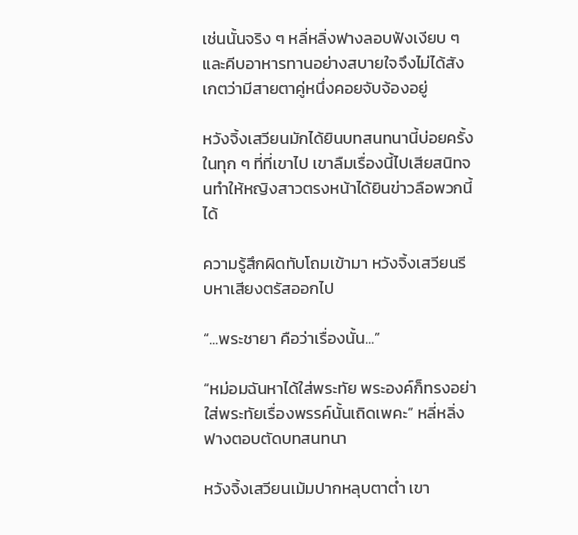เช่นนั้นจริง ๆ หลี่หลิ่งฟางลอบฟังเงียบ ๆ และคีบอาหารทานอย่างสบายใจจึงไม่ได้สังเกตว่ามีสายตาคู่หนึ่งคอยจับจ้องอยู่

หวังจิ้งเสวียนมักได้ยินบทสนทนานี้บ่อยครั้งในทุก ๆ ที่ที่เขาไป เขาลืมเรื่องนี้ไปเสียสนิทจนทำให้หญิงสาวตรงหน้าได้ยินข่าวลือพวกนี้ได้

ความรู้สึกผิดทับโถมเข้ามา หวังจิ้งเสวียนรีบหาเสียงตรัสออกไป

“...พระชายา คือว่าเรื่องนั้น...”

“หม่อมฉันหาได้ใส่พระทัย พระองค์ก็ทรงอย่าใส่พระทัยเรื่องพรรค์นั้นเถิดเพคะ” หลี่หลิ่งฟางตอบตัดบทสนทนา

หวังจิ้งเสวียนเม้มปากหลุบตาต่ำ เขา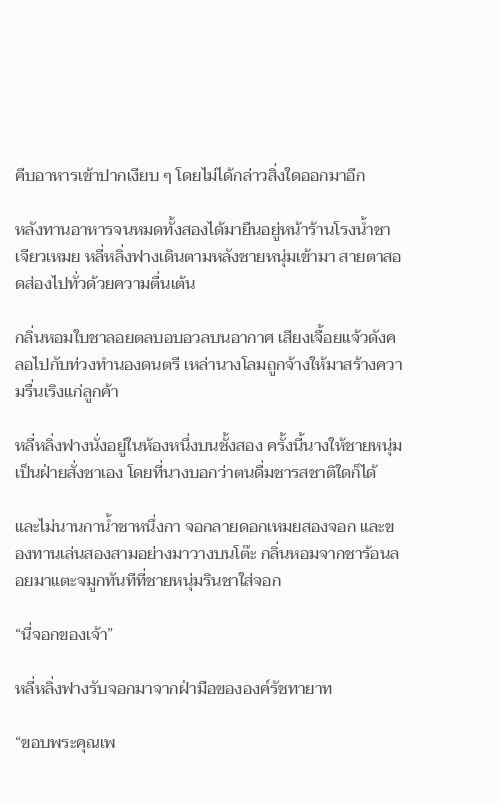คีบอาหารเข้าปากเงียบ ๆ โดยไม่ได้กล่าวสิ่งใดออกมาอีก

หลังทานอาหารจนหมดทั้งสองได้มายืนอยู่หน้าร้านโรงน้ำชาเจียวเหมย หลี่หลิ่งฟางเดินตามหลังชายหนุ่มเข้ามา สายตาสอดส่องไปทั่วด้วยความตื่นเต้น

กลิ่นหอมใบชาลอยตลบอบอวลบนอากาศ เสียงเจื้อยแจ้วดังคลอไปกับท่วงทำนองดนตรี เหล่านางโลมถูกจ้างให้มาสร้างความรื่นเริงแก่ลูกค้า

หลี่หลิ่งฟางนั่งอยู่ในห้องหนึ่งบนชั้งสอง ครั้งนี้นางให้ชายหนุ่มเป็นฝ่ายสั่งชาเอง โดยที่นางบอกว่าตนดื่มชารสชาติใดก็ได้

และไม่นานกาน้ำชาหนึ่งกา จอกลายดอกเหมยสองจอก และของทานเล่นสองสามอย่างมาวางบนโต๊ะ กลิ่นหอมจากชาร้อนลอยมาแตะจมูกทันทีที่ชายหนุ่มรินชาใส่จอก

“นี่จอกของเจ้า”

หลี่หลิ่งฟางรับจอกมาจากฝ่ามือขององค์รัชทายาท

“ขอบพระคุณเพ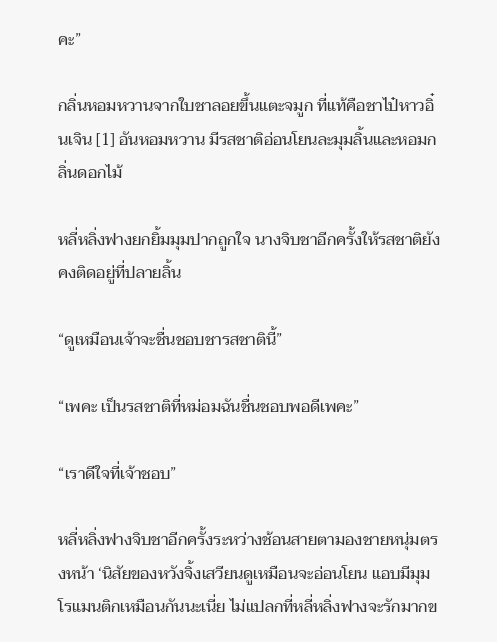คะ”

กลิ่นหอมหวานจากใบชาลอยขึ้นแตะจมูก ที่แท้คือชาไป๋หาวอิ๋นเจิน [1] อันหอมหวาน มีรสชาติอ่อนโยนละมุมลิ้นและหอมกลิ่นดอกไม้

หลี่หลิ่งฟางยกยิ้มมุมปากถูกใจ นางจิบชาอีกครั้งให้รสชาติยังคงติดอยู่ที่ปลายลิ้น

“ดูเหมือนเจ้าจะชื่นชอบชารสชาตินี้”

“เพคะ เป็นรสชาติที่หม่อมฉันชื่นชอบพอดีเพคะ”

“เราดีใจที่เจ้าชอบ”

หลี่หลิ่งฟางจิบชาอีกครั้งระหว่างช้อนสายตามองชายหนุ่มตรงหน้า ‘นิสัยของหวังจิ้งเสวียนดูเหมือนจะอ่อนโยน แอบมีมุมโรแมนติกเหมือนกันนะเนี่ย ไม่แปลกที่หลี่หลิ่งฟางจะรักมากข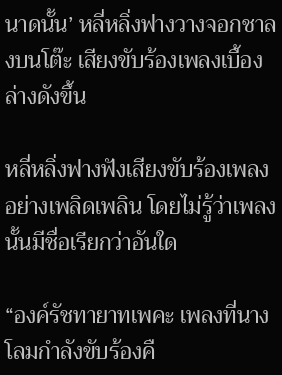นาดนั้น’ หลี่หลิ่งฟางวางจอกชาลงบนโต๊ะ เสียงขับร้องเพลงเบื้องล่างดังขึ้น

หลี่หลิ่งฟางฟังเสียงขับร้องเพลงอย่างเพลิดเพลิน โดยไม่รู้ว่าเพลงนั้นมีชื่อเรียกว่าอันใด

“องค์รัชทายาทเพคะ เพลงที่นางโลมกำลังขับร้องคื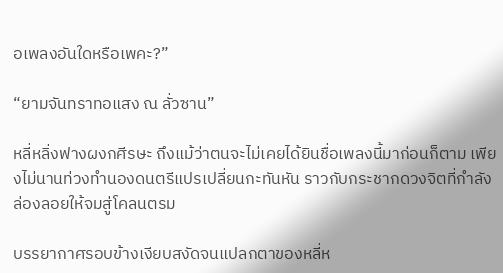อเพลงอันใดหรือเพคะ?”

“ยามจันทราทอแสง ณ ลั่วซาน”

หลี่หลิ่งฟางผงกศีรษะ ถึงแม้ว่าตนจะไม่เคยได้ยินชื่อเพลงนี้มาก่อนก็ตาม เพียงไม่นานท่วงทำนองดนตรีแปรเปลี่ยนกะทันหัน ราวกับกระชากดวงจิตที่กำลังล่องลอยให้จมสู่โคลนตรม

บรรยากาศรอบข้างเงียบสงัดจนแปลกตาของหลี่ห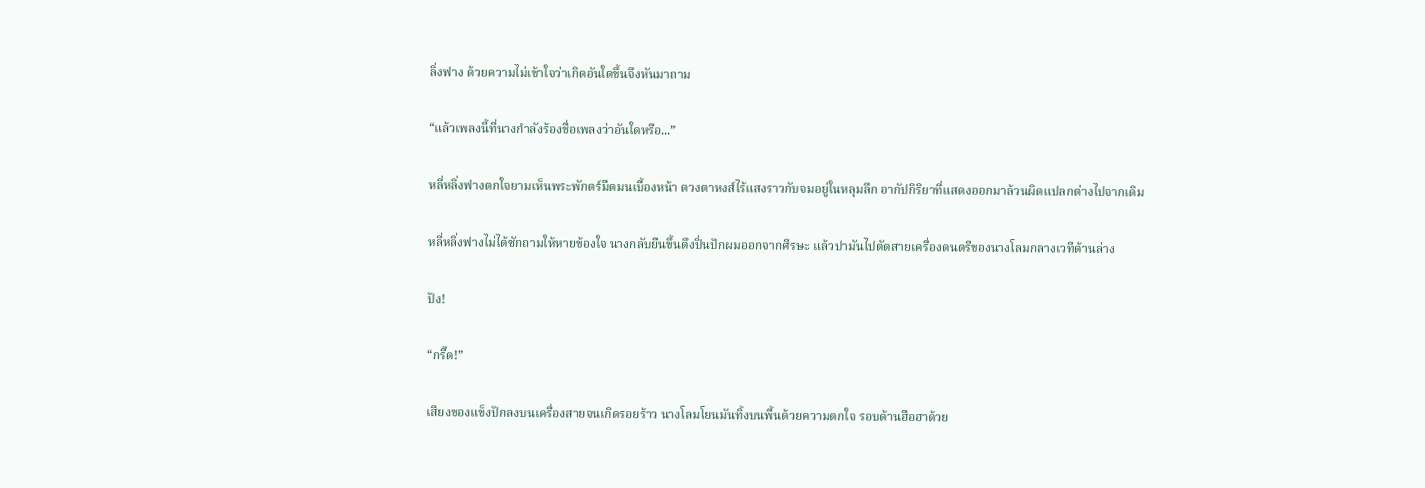ลิ่งฟาง ด้วยความไม่เข้าใจว่าเกิดอันใดขึ้นจึงหันมาถาม

“แล้วเพลงนี้ที่นางกำลังร้องชื่อเพลงว่าอันใดหรือ...”

หลี่หลิ่งฟางตกใจยามเห็นพระพักตร์มืดมนเบื้องหน้า ดวงตาหงส์ไร้แสงราวกับจมอยู่ในหลุมลึก อากัปกิริยาที่แสดงออกมาล้วนผิดแปลกต่างไปจากเดิม

หลี่หลิ่งฟางไม่ได้ซักถามให้หายข้องใจ นางกลับยืนขึ้นดึงปิ่นปักผมออกจากศีรษะ แล้วปามันไปตัดสายเครื่องดนตรีของนางโลมกลางเวทีด้านล่าง

ปัง!

“กรี๊ด!”

เสียงของแข็งปักลงบนเครื่องสายจนเกิดรอยร้าว นางโลมโยนมันทิ้งบนพื้นด้วยความตกใจ รอบด้านฮือฮาด้วย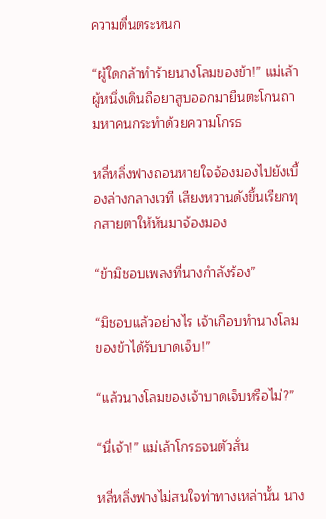ความตื่นตระหนก

“ผู้ใดกล้าทำร้ายนางโลมของข้า!” แม่เล้าผู้หนึ่งเดินถือยาสูบออกมายืนตะโกนถามหาคนกระทำด้วยความโกรธ

หลี่หลิ่งฟางถอนหายใจจ้องมองไปยังเบื้องล่างกลางเวที เสียงหวานดังขึ้นเรียกทุกสายตาให้หันมาจ้องมอง

“ข้ามิชอบเพลงที่นางกำลังร้อง”

“มิชอบแล้วอย่างไร เจ้าเกือบทำนางโลมของข้าได้รับบาดเจ็บ!”

“แล้วนางโลมของเจ้าบาดเจ็บหรือไม่?”

“นี่เจ้า!” แม่เล้าโกรธจนตัวสั่น

หลี่หลิ่งฟางไม่สนใจท่าทางเหล่านั้น นาง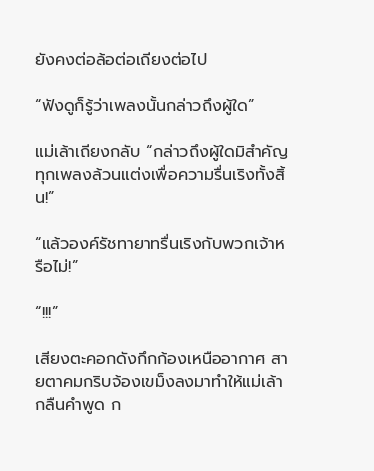ยังคงต่อล้อต่อเถียงต่อไป

“ฟังดูก็รู้ว่าเพลงนั้นกล่าวถึงผู้ใด”

แม่เล้าเถียงกลับ “กล่าวถึงผู้ใดมิสำคัญ ทุกเพลงล้วนแต่งเพื่อความรื่นเริงทั้งสิ้น!”

“แล้วองค์รัชทายาทรื่นเริงกับพวกเจ้าหรือไม่!”

“!!!”

เสียงตะคอกดังกึกก้องเหนืออากาศ สายตาคมกริบจ้องเขม็งลงมาทำให้แม่เล้ากลืนคำพูด ก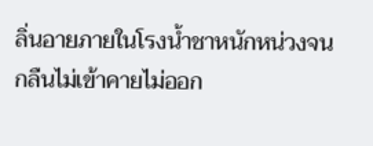ลิ่นอายภายในโรงน้ำชาหนักหน่วงจนกลืนไม่เข้าคายไม่ออก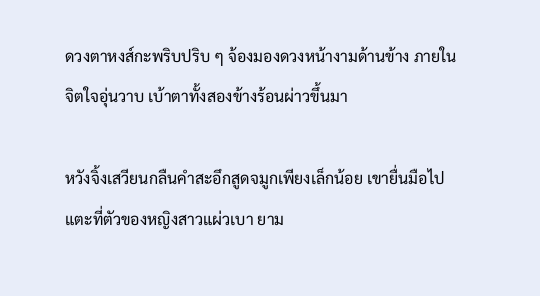ดวงตาหงส์กะพริบปริบ ๆ จ้องมองดวงหน้างามด้านข้าง ภายในจิตใจอุ่นวาบ เบ้าตาทั้งสองข้างร้อนผ่าวขึ้นมา

หวังจิ้งเสวียนกลืนคำสะอึกสูดจมูกเพียงเล็กน้อย เขายื่นมือไปแตะที่ตัวของหญิงสาวแผ่วเบา ยาม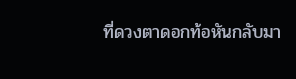ที่ดวงตาดอกท้อหันกลับมา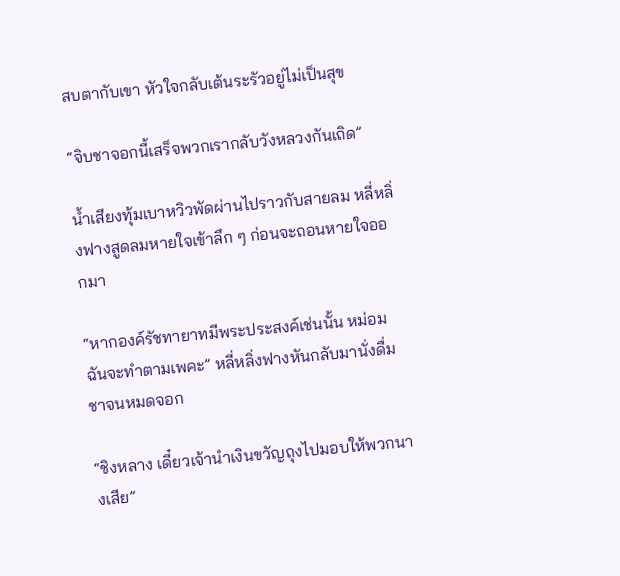สบตากับเขา หัวใจกลับเต้นระรัวอยู่ไม่เป็นสุข

“จิบชาจอกนี้เสร็จพวกเรากลับวังหลวงกันเถิด”

น้ำเสียงทุ้มเบาหวิวพัดผ่านไปราวกับสายลม หลี่หลิ่งฟางสูดลมหายใจเข้าลึก ๆ ก่อนจะถอนหายใจออกมา

“หากองค์รัชทายาทมีพระประสงค์เช่นนั้น หม่อมฉันจะทำตามเพคะ” หลี่หลิ่งฟางหันกลับมานั่งดื่มชาจนหมดจอก

“ชิงหลาง เดี๋ยวเจ้านำเงินขวัญถุงไปมอบให้พวกนางเสีย”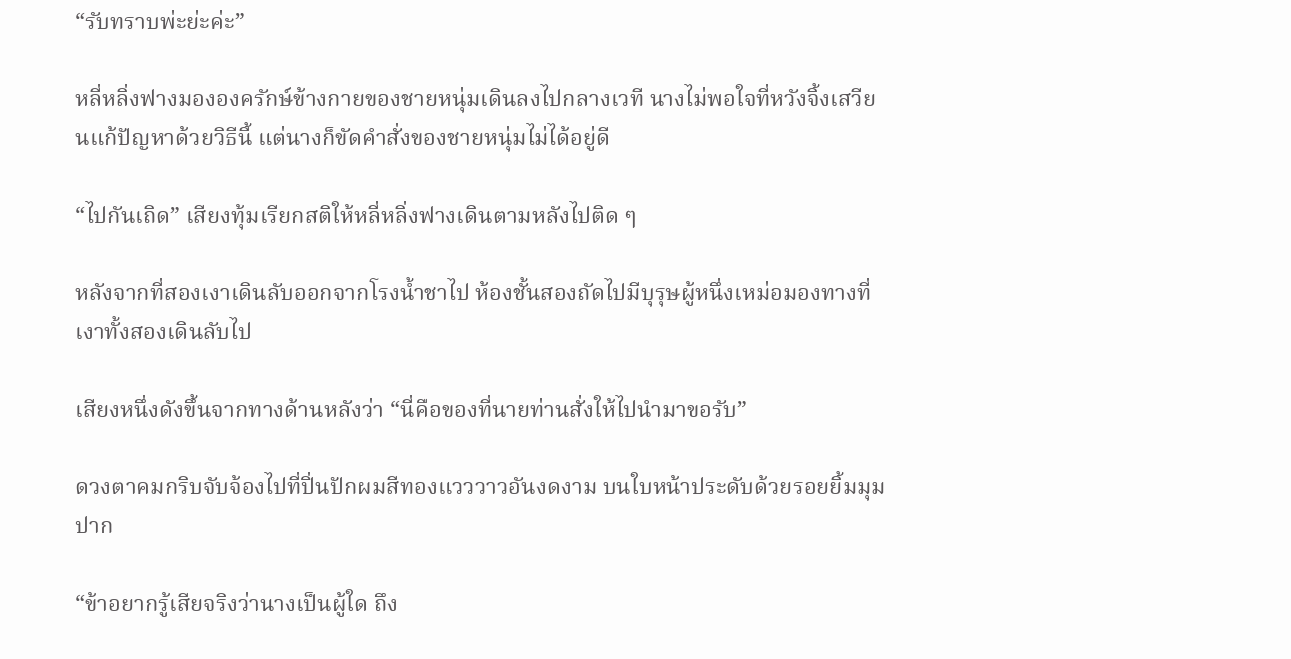“รับทราบพ่ะย่ะค่ะ”

หลี่หลิ่งฟางมององครักษ์ข้างกายของชายหนุ่มเดินลงไปกลางเวที นางไม่พอใจที่หวังจิ้งเสวียนแก้ปัญหาด้วยวิธีนี้ แต่นางก็ขัดคำสั่งของชายหนุ่มไม่ได้อยู่ดี

“ไปกันเถิด” เสียงทุ้มเรียกสติให้หลี่หลิ่งฟางเดินตามหลังไปติด ๆ

หลังจากที่สองเงาเดินลับออกจากโรงน้ำชาไป ห้องชั้นสองถัดไปมีบุรุษผู้หนึ่งเหม่อมองทางที่เงาทั้งสองเดินลับไป

เสียงหนึ่งดังขึ้นจากทางด้านหลังว่า “นี่คือของที่นายท่านสั่งให้ไปนำมาขอรับ”

ดวงตาคมกริบจับจ้องไปที่ปิ่นปักผมสีทองแวววาวอันงดงาม บนใบหน้าประดับด้วยรอยยิ้มมุมปาก

“ข้าอยากรู้เสียจริงว่านางเป็นผู้ใด ถึง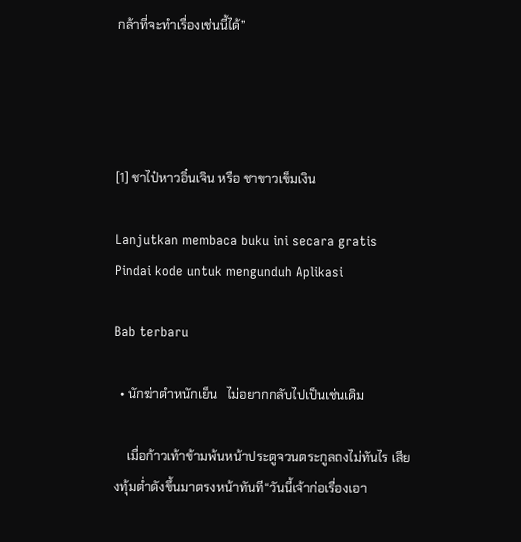กล้าที่จะทำเรื่องเช่นนี้ได้”




[1] ชาไป๋หาวอิ๋นเจิน หรือ ชาขาวเข็มเงิน

Lanjutkan membaca buku ini secara gratis
Pindai kode untuk mengunduh Aplikasi

Bab terbaru

  • นักฆ่าตำหนักเย็น   ไม่อยากกลับไปเป็นเช่นเดิม

    เมื่อก้าวเท้าข้ามพ้นหน้าประตูจวนตระกูลถงไม่ทันไร เสียงทุ้มต่ำดังขึ้นมาตรงหน้าทันที“วันนี้เจ้าก่อเรื่องเอา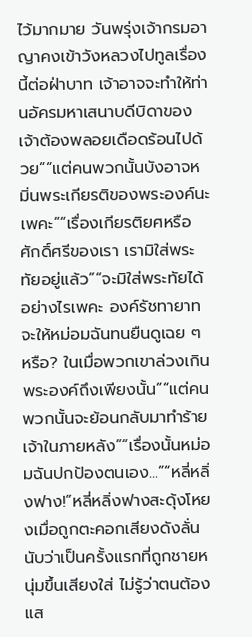ไว้มากมาย วันพรุ่งเจ้ากรมอาญาคงเข้าวังหลวงไปทูลเรื่องนี้ต่อฝ่าบาท เจ้าอาจจะทำให้ท่านอัครมหาเสนาบดีบิดาของเจ้าต้องพลอยเดือดร้อนไปด้วย”“แต่คนพวกนั้นบังอาจหมิ่นพระเกียรติของพระองค์นะเพคะ”“เรื่องเกียรติยศหรือศักดิ์ศรีของเรา เรามิใส่พระทัยอยู่แล้ว”“จะมิใส่พระทัยได้อย่างไรเพคะ องค์รัชทายาทจะให้หม่อมฉันทนยืนดูเฉย ๆ หรือ? ในเมื่อพวกเขาล่วงเกินพระองค์ถึงเพียงนั้น”“แต่คนพวกนั้นจะย้อนกลับมาทำร้ายเจ้าในภายหลัง”“เรื่องนั้นหม่อมฉันปกป้องตนเอง...”“หลี่หลิ่งฟาง!”หลี่หลิ่งฟางสะดุ้งโหยงเมื่อถูกตะคอกเสียงดังลั่น นับว่าเป็นครั้งแรกที่ถูกชายหนุ่มขึ้นเสียงใส่ ไม่รู้ว่าตนต้องแส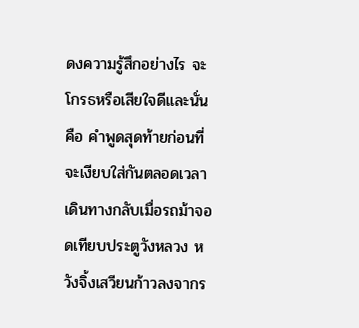ดงความรู้สึกอย่างไร จะโกรธหรือเสียใจดีและนั่น คือ คำพูดสุดท้ายก่อนที่จะเงียบใส่กันตลอดเวลาเดินทางกลับเมื่อรถม้าจอดเทียบประตูวังหลวง หวังจิ้งเสวียนก้าวลงจากร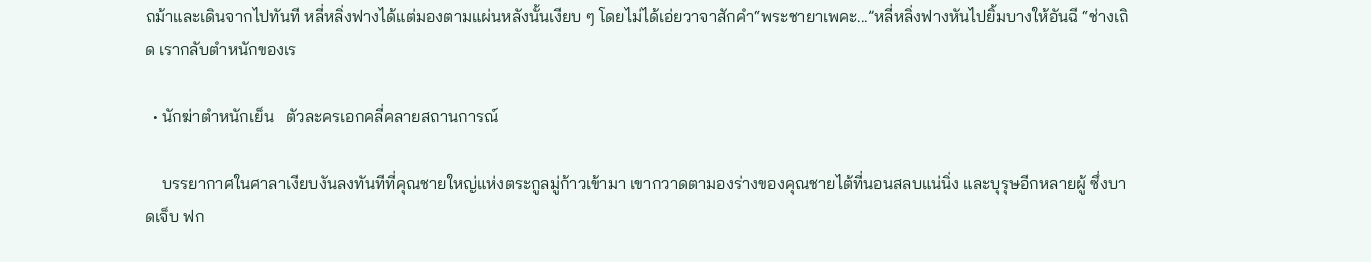ถม้าและเดินจากไปทันที หลี่หลิ่งฟางได้แต่มองตามแผ่นหลังนั้นเงียบ ๆ โดยไม่ได้เอ่ยวาจาสักคำ“พระชายาเพคะ...”หลี่หลิ่งฟางหันไปยิ้มบางให้อันฉี “ช่างเถิด เรากลับตำหนักของเร

  • นักฆ่าตำหนักเย็น   ตัวละครเอกคลี่คลายสถานการณ์

    บรรยากาศในศาลาเงียบงันลงทันทีที่คุณชายใหญ่แห่งตระกูลมู่ก้าวเข้ามา เขากวาดตามองร่างของคุณชายไต้ที่นอนสลบแน่นิ่ง และบุรุษอีกหลายผู้ ซึ่งบาดเจ็บ ฟก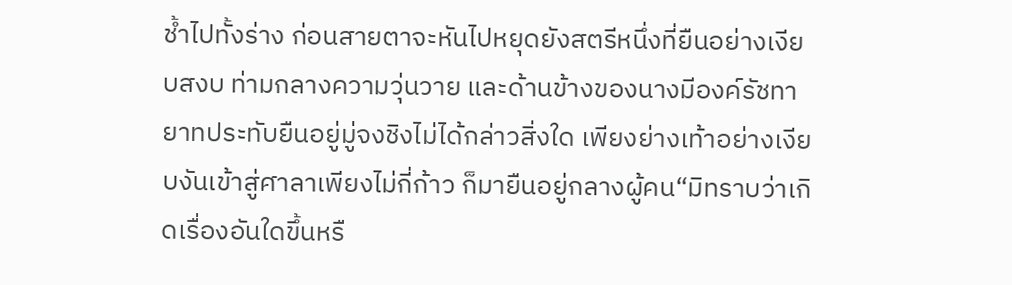ช้ำไปทั้งร่าง ก่อนสายตาจะหันไปหยุดยังสตรีหนึ่งที่ยืนอย่างเงียบสงบ ท่ามกลางความวุ่นวาย และด้านข้างของนางมีองค์รัชทายาทประทับยืนอยู่มู่จงชิงไม่ได้กล่าวสิ่งใด เพียงย่างเท้าอย่างเงียบงันเข้าสู่ศาลาเพียงไม่กี่ก้าว ก็มายืนอยู่กลางผู้คน“มิทราบว่าเกิดเรื่องอันใดขึ้นหรื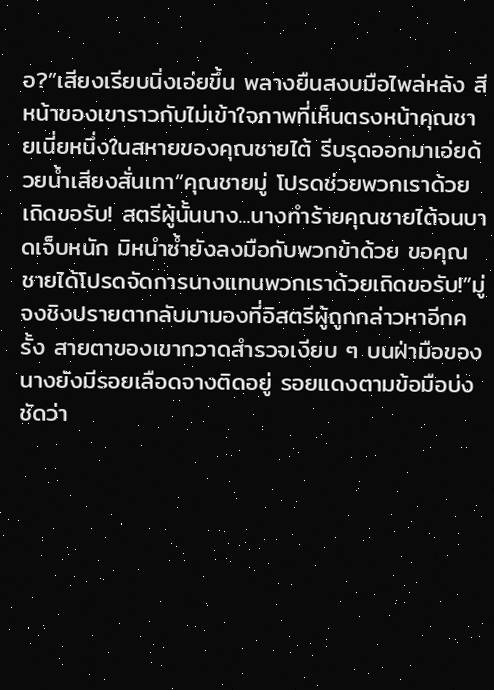อ?”เสียงเรียบนิ่งเอ่ยขึ้น พลางยืนสงบมือไพล่หลัง สีหน้าของเขาราวกับไม่เข้าใจภาพที่เห็นตรงหน้าคุณชายเนี่ยหนึ่งในสหายของคุณชายไต้ รีบรุดออกมาเอ่ยด้วยน้ำเสียงสั่นเทา“คุณชายมู่ โปรดช่วยพวกเราด้วยเถิดขอรับ! สตรีผู้นั้นนาง...นางทำร้ายคุณชายไต้จนบาดเจ็บหนัก มิหนำซ้ำยังลงมือกับพวกข้าด้วย ขอคุณชายได้โปรดจัดการนางแทนพวกเราด้วยเถิดขอรับ!”มู่จงชิงปรายตากลับมามองที่อิสตรีผู้ถูกกล่าวหาอีกครั้ง สายตาของเขากวาดสำรวจเงียบ ๆ บนฝ่ามือของนางยังมีรอยเลือดจางติดอยู่ รอยแดงตามข้อมือบ่งชัดว่า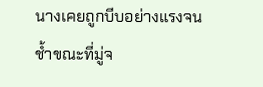นางเคยถูกบีบอย่างแรงจนช้ำขณะที่มู่จ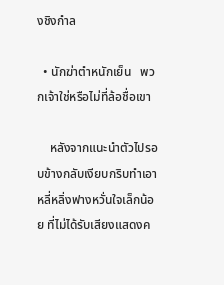งชิงกำล

  • นักฆ่าตำหนักเย็น   พวกเจ้าใช่หรือไม่ที่ล้อชื่อเขา

    หลังจากแนะนำตัวไปรอบข้างกลับเงียบกริบทำเอาหลี่หลิ่งฟางหวั่นใจเล็กน้อย ที่ไม่ได้รับเสียงแสดงค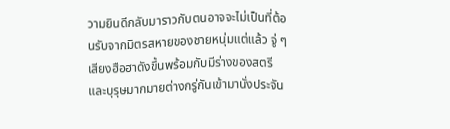วามยินดีกลับมาราวกับตนอาจจะไม่เป็นที่ต้อนรับจากมิตรสหายของชายหนุ่มแต่แล้ว จู่ ๆ เสียงฮือฮาดังขึ้นพร้อมกับมีร่างของสตรีและบุรุษมากมายต่างกรู่กันเข้ามานั่งประจัน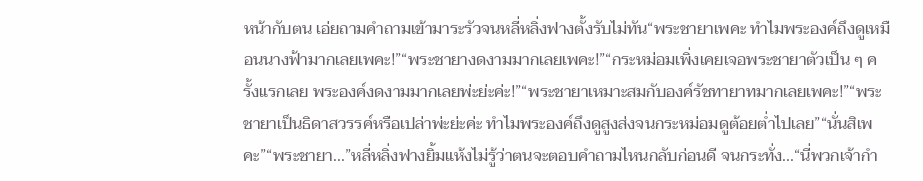หน้ากับตน เอ่ยถามคำถามเข้ามาระรัวจนหลี่หลิ่งฟางตั้งรับไม่ทัน“พระชายาเพคะ ทำไมพระองค์ถึงดูเหมือนนางฟ้ามากเลยเพคะ!”“พระชายางดงามมากเลยเพคะ!”“กระหม่อมเพิ่งเคยเจอพระชายาตัวเป็น ๆ ครั้งแรกเลย พระองค์งดงามมากเลยพ่ะย่ะค่ะ!”“พระชายาเหมาะสมกับองค์รัชทายาทมากเลยเพคะ!”“พระชายาเป็นธิดาสวรรค์หรือเปล่าพ่ะย่ะค่ะ ทำไมพระองค์ถึงดูสูงส่งจนกระหม่อมดูต้อยต่ำไปเลย”“นั่นสิเพคะ”“พระชายา...”หลี่หลิ่งฟางยิ้มแห้งไม่รู้ว่าตนจะตอบคำถามไหนกลับก่อนดี จนกระทั่ง...“นี่พวกเจ้ากำ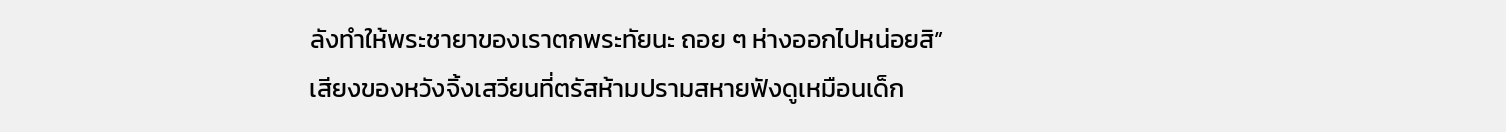ลังทำให้พระชายาของเราตกพระทัยนะ ถอย ๆ ห่างออกไปหน่อยสิ”เสียงของหวังจิ้งเสวียนที่ตรัสห้ามปรามสหายฟังดูเหมือนเด็ก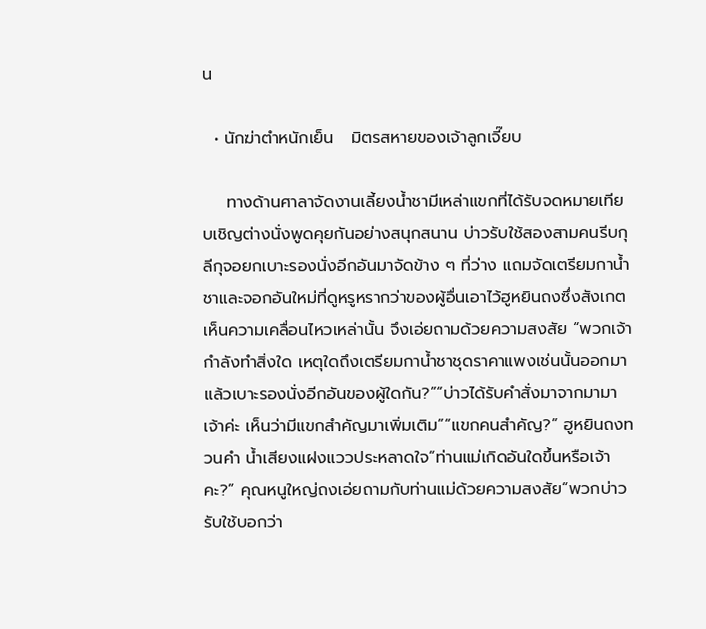น

  • นักฆ่าตำหนักเย็น   มิตรสหายของเจ้าลูกเจี๊ยบ

    ทางด้านศาลาจัดงานเลี้ยงน้ำชามีเหล่าแขกที่ได้รับจดหมายเทียบเชิญต่างนั่งพูดคุยกันอย่างสนุกสนาน บ่าวรับใช้สองสามคนรีบกุลีกุจอยกเบาะรองนั่งอีกอันมาจัดข้าง ๆ ที่ว่าง แถมจัดเตรียมกาน้ำชาและจอกอันใหม่ที่ดูหรูหรากว่าของผู้อื่นเอาไว้ฮูหยินถงซึ่งสังเกตเห็นความเคลื่อนไหวเหล่านั้น จึงเอ่ยถามด้วยความสงสัย “พวกเจ้ากำลังทำสิ่งใด เหตุใดถึงเตรียมกาน้ำชาชุดราคาแพงเช่นนั้นออกมา แล้วเบาะรองนั่งอีกอันของผู้ใดกัน?”“บ่าวได้รับคำสั่งมาจากมามาเจ้าค่ะ เห็นว่ามีแขกสำคัญมาเพิ่มเติม”“แขกคนสำคัญ?” ฮูหยินถงทวนคำ น้ำเสียงแฝงแววประหลาดใจ“ท่านแม่เกิดอันใดขึ้นหรือเจ้าคะ?” คุณหนูใหญ่ถงเอ่ยถามกับท่านแม่ด้วยความสงสัย“พวกบ่าวรับใช้บอกว่า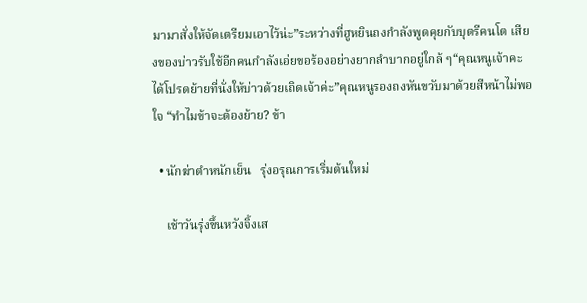มามาสั่งให้จัดเตรียมเอาไว้น่ะ”ระหว่างที่ฮูหยินถงกำลังพูดคุยกับบุตรีคนโต เสียงของบ่าวรับใช้อีกคนกำลังเอ่ยขอร้องอย่างยากลำบากอยู่ใกล้ ๆ“คุณหนูเจ้าคะ ได้โปรดย้ายที่นั่งให้บ่าวด้วยเถิดเจ้าค่ะ”คุณหนูรองถงหันขวับมาด้วยสีหน้าไม่พอใจ “ทำไมข้าจะต้องย้าย? ข้า

  • นักฆ่าตำหนักเย็น   รุ่งอรุณการเริ่มต้นใหม่

    เช้าวันรุ่งขึ้นหวังจิ้งเส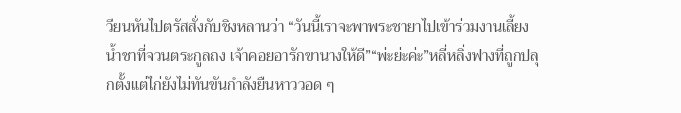วียนหันไปตรัสสั่งกับชิงหลานว่า “วันนี้เราจะพาพระชายาไปเข้าร่วมงานเลี้ยงน้ำชาที่จวนตระกูลถง เจ้าคอยอารักขานางให้ดี”“พ่ะย่ะค่ะ”หลี่หลิ่งฟางที่ถูกปลุกตั้งแต่ไก่ยังไม่ทันขันกำลังยืนหาววอด ๆ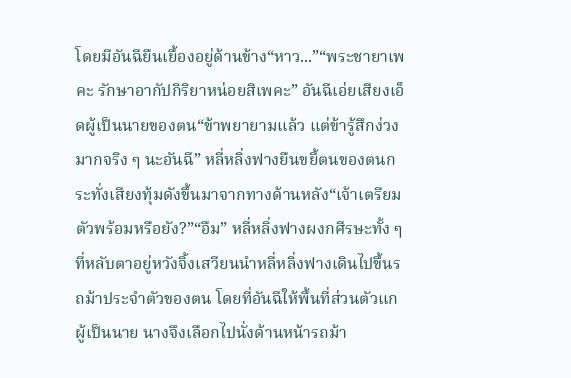โดยมีอันฉียืนเยื้องอยู่ด้านข้าง“หาว...”“พระชายาเพคะ รักษาอากัปกิริยาหน่อยสิเพคะ” อันฉีเอ่ยเสียงเอ็ดผู้เป็นนายของตน“ข้าพยายามแล้ว แต่ข้ารู้สึกง่วงมากจริง ๆ นะอันฉี” หลี่หลิ่งฟางยืนขยี้ตนของตนกระทั่งเสียงทุ้มดังขึ้นมาจากทางด้านหลัง“เจ้าเตรียมตัวพร้อมหรือยัง?”“อืม” หลี่หลิ่งฟางผงกศีรษะทั้ง ๆ ที่หลับตาอยู่หวังจิ้งเสวียนนำหลี่หลิ่งฟางเดินไปขึ้นรถม้าประจำตัวของตน โดยที่อันฉีให้พื้นที่ส่วนตัวแกผู้เป็นนาย นางจึงเลือกไปนั่งด้านหน้ารถม้า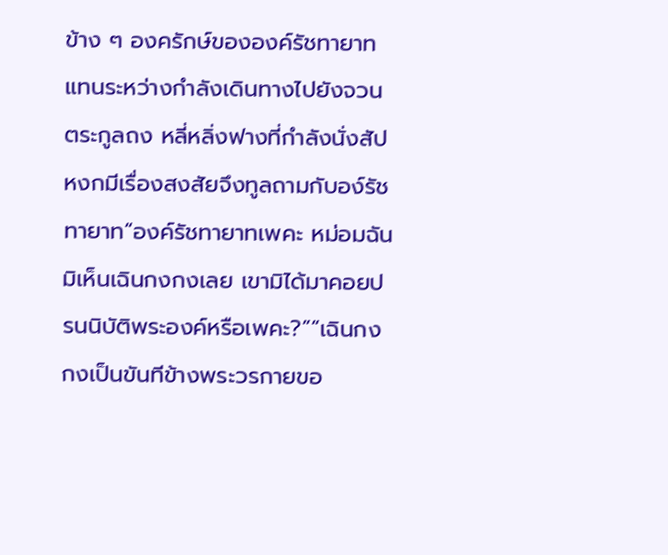ข้าง ๆ องครักษ์ขององค์รัชทายาทแทนระหว่างกำลังเดินทางไปยังจวนตระกูลถง หลี่หลิ่งฟางที่กำลังนั่งสัปหงกมีเรื่องสงสัยจึงทูลถามกับอง์รัชทายาท“องค์รัชทายาทเพคะ หม่อมฉันมิเห็นเฉินกงกงเลย เขามิได้มาคอยปรนนิบัติพระองค์หรือเพคะ?”“เฉินกงกงเป็นขันทีข้างพระวรกายขอ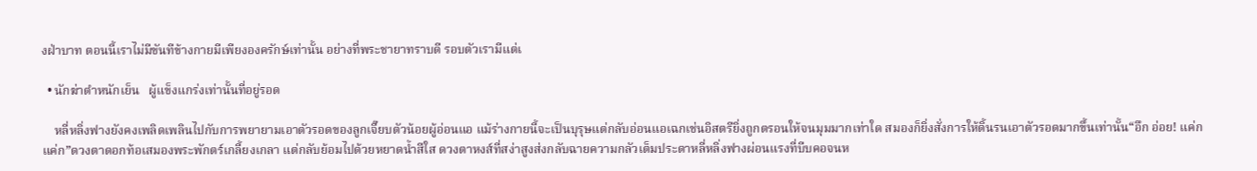งฝ่าบาท ตอนนี้เราไม่มีขันทีข้างกายมีเพียงองครักษ์เท่านั้น อย่างที่พระชายาทราบดี รอบตัวเรามีแต่เ

  • นักฆ่าตำหนักเย็น   ผู้แข็งแกร่งเท่านั้นที่อยู่รอด

    หลี่หลิ่งฟางยังคงเพลิดเพลินไปกับการพยายามเอาตัวรอดของลูกเจี๊ยบตัวน้อยผู้อ่อนแอ แม้ร่างกายนี้จะเป็นบุรุษแต่กลับอ่อนแอเฉกเช่นอิสตรียิ่งถูกตรอนให้จนมุมมากเท่าใด สมองก็ยิ่งสั่งการให้ดิ้นรนเอาตัวรอดมากขึ้นเท่านั้น“อึก อ่อย! แค่ก แค่ก”ดวงตาดอกท้อเสมองพระพักตร์เกลี้ยงเกลา แต่กลับย้อมไปด้วยหยาดน้ำสีใส ดวงตาหงส์ที่สง่าสูงส่งกลับฉายความกลัวเต็มประดาหลี่หลิ่งฟางผ่อนแรงที่บีบคอจนห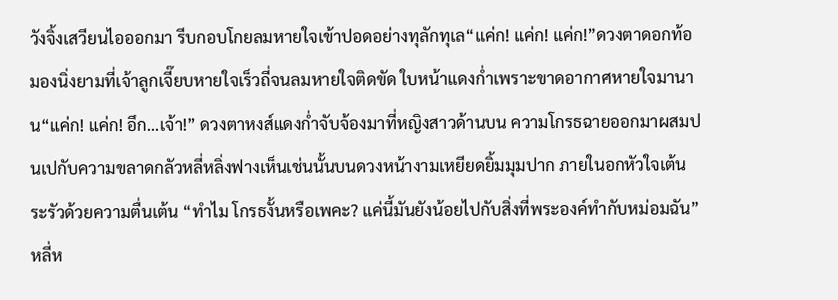วังจิ้งเสวียนไอออกมา รีบกอบโกยลมหายใจเข้าปอดอย่างทุลักทุเล“แค่ก! แค่ก! แค่ก!”ดวงตาดอกท้อมองนิ่งยามที่เจ้าลูกเจี๊ยบหายใจเร็วถี่จนลมหายใจติดขัด ใบหน้าแดงก่ำเพราะขาดอากาศหายใจมานาน“แค่ก! แค่ก! อึก...เจ้า!” ดวงตาหงส์แดงก่ำจับจ้องมาที่หญิงสาวด้านบน ความโกรธฉายออกมาผสมปนเปกับความขลาดกลัวหลี่หลิ่งฟางเห็นเช่นนั้นบนดวงหน้างามเหยียดยิ้มมุมปาก ภายในอกหัวใจเต้นระรัวด้วยความตื่นเต้น “ทำไม โกรธงั้นหรือเพคะ? แค่นี้มันยังน้อยไปกับสิ่งที่พระองค์ทำกับหม่อมฉัน” หลี่ห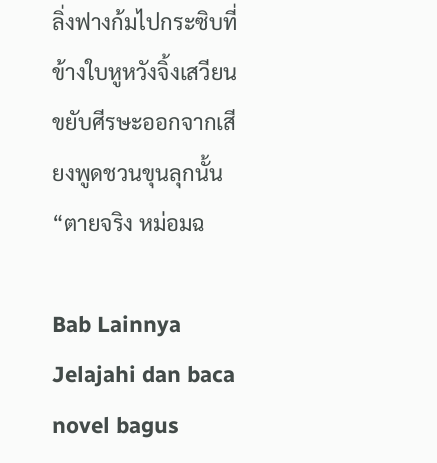ลิ่งฟางก้มไปกระซิบที่ข้างใบหูหวังจิ้งเสวียนขยับศีรษะออกจากเสียงพูดชวนขุนลุกนั้น“ตายจริง หม่อมฉ

Bab Lainnya
Jelajahi dan baca novel bagus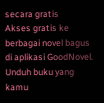secara gratis
Akses gratis ke berbagai novel bagus di aplikasi GoodNovel. Unduh buku yang kamu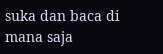suka dan baca di mana saja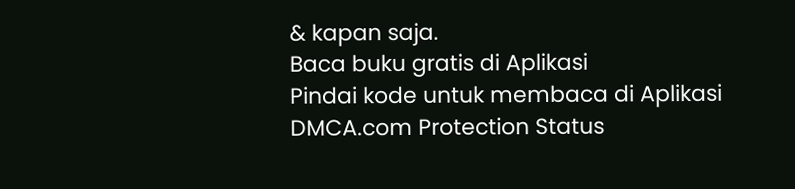& kapan saja.
Baca buku gratis di Aplikasi
Pindai kode untuk membaca di Aplikasi
DMCA.com Protection Status